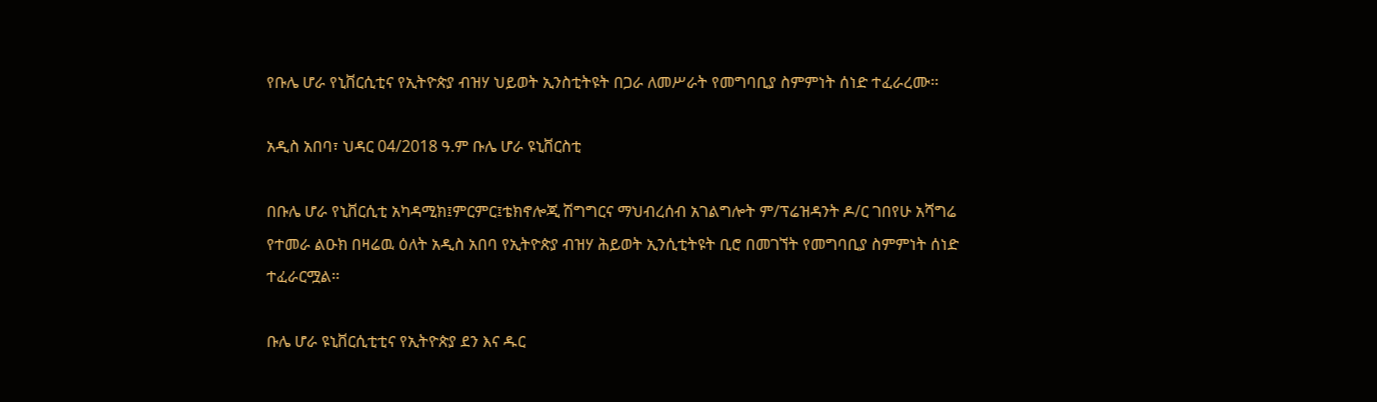የቡሌ ሆራ የኒቨርሲቲና የኢትዮጵያ ብዝሃ ህይወት ኢንስቲትዩት በጋራ ለመሥራት የመግባቢያ ስምምነት ሰነድ ተፈራረሙ፡፡

አዲስ አበባ፣ ህዳር 04/2018 ዓ.ም ቡሌ ሆራ ዩኒቨርስቲ

በቡሌ ሆራ የኒቨርሲቲ አካዳሚክ፤ምርምር፤ቴክኖሎጂ ሽግግርና ማህብረሰብ አገልግሎት ም/ፕሬዝዳንት ዶ/ር ገበየሁ አሻግሬ የተመራ ልዑክ በዛሬዉ ዕለት አዲስ አበባ የኢትዮጵያ ብዝሃ ሕይወት ኢንሲቲትዩት ቢሮ በመገኘት የመግባቢያ ስምምነት ሰነድ ተፈራርሟል፡፡

ቡሌ ሆራ ዩኒቨርሲቲቲና የኢትዮጵያ ደን እና ዱር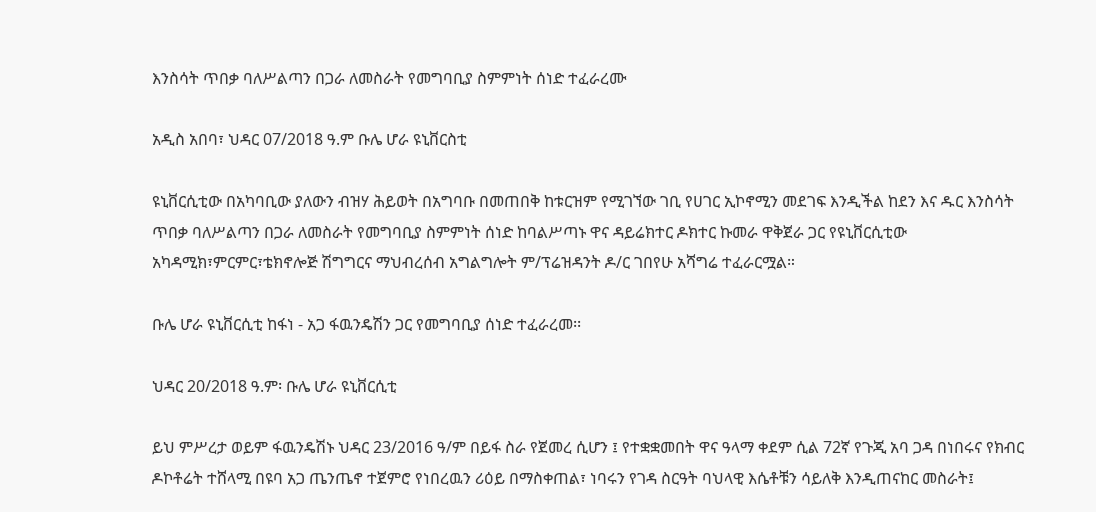እንስሳት ጥበቃ ባለሥልጣን በጋራ ለመስራት የመግባቢያ ስምምነት ሰነድ ተፈራረሙ

አዲስ አበባ፣ ህዳር 07/2018 ዓ.ም ቡሌ ሆራ ዩኒቨርስቲ

ዩኒቨርሲቲው በአካባቢው ያለውን ብዝሃ ሕይወት በአግባቡ በመጠበቅ ከቱርዝም የሚገኘው ገቢ የሀገር ኢኮኖሚን መደገፍ እንዲችል ከደን እና ዱር እንስሳት ጥበቃ ባለሥልጣን በጋራ ለመስራት የመግባቢያ ስምምነት ሰነድ ከባልሥጣኑ ዋና ዳይሬክተር ዶክተር ኩመራ ዋቅጀራ ጋር የዩኒቨርሲቲው አካዳሚክ፣ምርምር፣ቴክኖሎጅ ሽግግርና ማህብረሰብ አግልግሎት ም/ፕሬዝዳንት ዶ/ር ገበየሁ አሻግሬ ተፈራርሟል።

ቡሌ ሆራ ዩኒቨርሲቲ ከፋነ - አጋ ፋዉንዴሽን ጋር የመግባቢያ ሰነድ ተፈራረመ፡፡

ህዳር 20/2018 ዓ.ም፡ ቡሌ ሆራ ዩኒቨርሲቲ

ይህ ምሥረታ ወይም ፋዉንዴሽኑ ህዳር 23/2016 ዓ/ም በይፋ ስራ የጀመረ ሲሆን ፤ የተቋቋመበት ዋና ዓላማ ቀደም ሲል 72ኛ የጉጂ አባ ጋዳ በነበሩና የክብር ዶኮቶሬት ተሸላሚ በዩባ አጋ ጤንጤኖ ተጀምሮ የነበረዉን ሪዕይ በማስቀጠል፣ ነባሩን የገዳ ስርዓት ባህላዊ እሴቶቹን ሳይለቅ እንዲጠናከር መስራት፤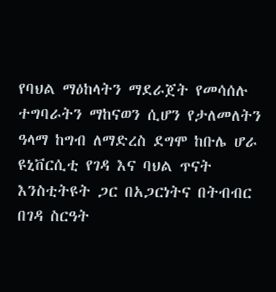የባህል ማዕከላትን ማደራጀት የመሳሰሉ ተግባራትን ማከናወን ሲሆን የታለመለትን ዓላማ ከግብ ለማድረስ ደግሞ ከቡሌ ሆራ ዩኒቨርሲቲ የገዳ እና ባህል ጥናት እንስቲትዩት ጋር በአጋርነትና በትብብር በገዳ ስርዓት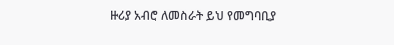ዙሪያ አብሮ ለመስራት ይህ የመግባቢያ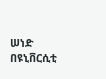ሠነድ በዩኒቨርሲቲ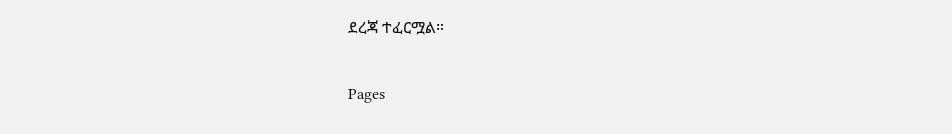ደረጃ ተፈርሟል።

Pages